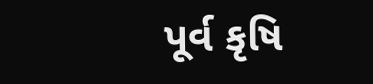પૂર્વ કૃષિ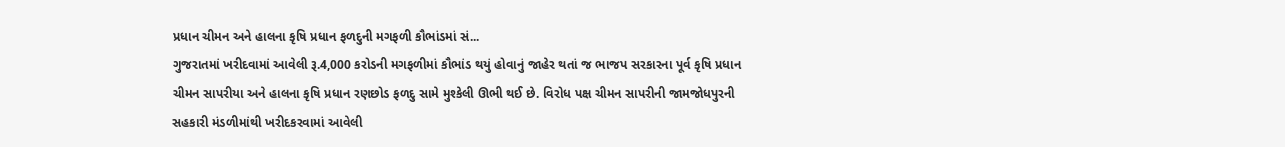પ્રધાન ચીમન અને હાલના કૃષિ પ્રધાન ફળદુની મગફળી કૌભાંડમાં સં...
ગુજરાતમાં ખરીદવામાં આવેલી રૂ.4,000 કરોડની મગફળીમાં કૌભાંડ થયું હોવાનું જાહેર થતાં જ ભાજપ સરકારના પૂર્વ કૃષિ પ્રધાન ચીમન સાપરીયા અને હાલના કૃષિ પ્રધાન રણછોડ ફળદુ સામે મુશ્કેલી ઊભી થઈ છે. વિરોધ પક્ષ ચીમન સાપરીની જામજોધપુરની સહકારી મંડળીમાંથી ખરીદકરવામાં આવેલી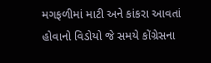મગફળીમાં માટી અને કાંકરા આવતાં હોવાનો વિડોયો જે સમયે કોંગ્રેસના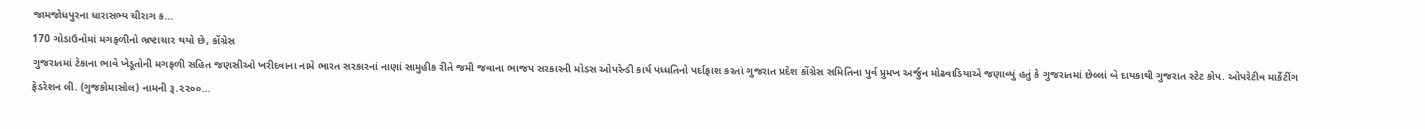જામજોધપુરના ધારાસભ્ય ચીરાગ ક...
170 ગોડાઉનોમાં મગફળીનો ભ્રષ્ટાચાર થયો છે, કોંગ્રેસ
ગુજરાતમાં ટેકાના ભાવે ખેડૂતોની મગફળી સહિત જણસીઓ ખરીદવાના નામે ભારત સરકારનાં નાણાં સામુહીક રીતે જમી જવાના ભાજપ સરકારની મોડસ ઓપરેન્ડી કાર્ય પધ્ધતિનો પર્દાફાશ કરતાં ગુજરાત પ્રદેશ કોંગ્રેસ સમિતિના પુર્વ પ્રુમખ અર્જુન મોઢવાડિયાએ જણાવ્યું હતું કે ગુજરાતમાં છેલ્લાં બે દાયકાથી ગુજરાત સ્ટેટ કોપ. ઓપરેટીવ માર્કેટીંગ ફેડરેશન લી. (ગુજકોમાસોલ) નામની રૂ.૨૨૦૦...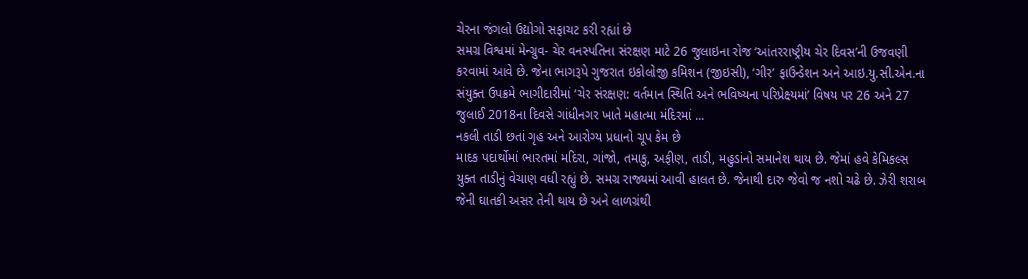ચેરના જંગલો ઉદ્યોગો સફાચટ કરી રહ્યાં છે
સમગ્ર વિશ્વમાં મેન્ગ્રુવ- ચેર વનસ્પતિના સંરક્ષણ માટે 26 જુલાઇના રોજ ‘આંતરરાષ્ટ્રીય ચેર દિવસ’ની ઉજવણી કરવામાં આવે છે. જેના ભાગરૂપે ગુજરાત ઇકોલોજી કમિશન (જીઇસી), ‘ગીર’ ફાઉન્ડેશન અને આઇ.યુ.સી.એન.ના સંયુક્ત ઉપક્રમે ભાગીદારીમાં ‘ચેર સંરક્ષણ: વર્તમાન સ્થિતિ અને ભવિષ્યના પરિપ્રેક્ષ્યમાં’ વિષય પર 26 અને 27 જુલાઈ 2018ના દિવસે ગાંધીનગર ખાતે મહાત્મા મંદિરમાં ...
નકલી તાડી છતાં ગૃહ અને આરોગ્ય પ્રધાનો ચૂપ કેમ છે
માદક પદાર્થોમાં ભારતમાં મદિરા, ગાંજો, તમાકુ, અફીણ, તાડી, મહુડાંનો સમાનેશ થાય છે. જેમાં હવે કેમિકલ્સ યુક્ત તાડીનું વેચાણ વધી રહ્યું છે. સમગ્ર રાજ્યમાં આવી હાલત છે. જેનાથી દારુ જેવો જ નશો ચઢે છે. ઝેરી શરાબ જેની ઘાતકી અસર તેની થાય છે અને લાળગ્રંથી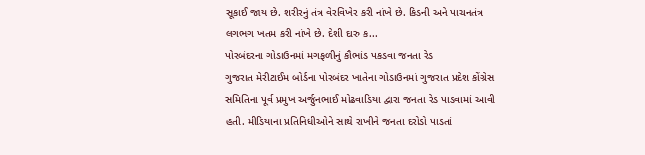સૂકાઈ જાય છે. શરીરનું તંત્ર વેરવિખેર કરી નાંખે છે. કિડની અને પાચનતંત્ર લગભગ ખતમ કરી નાંખે છે. દેશી દારુ ક...
પોરબંદરના ગોડાઉનમાં મગફળીનું કૌભાંડ પકડવા જનતા રેડ
ગુજરાત મેરીટાઈમ બોર્ડના પોરબંદર ખાતેના ગોડાઉનમાં ગુજરાત પ્રદેશ કોંગ્રેસ સમિતિના પૂર્વ પ્રમુખ અર્જુનભાઈ મોઢવાડિયા દ્વારા જનતા રેડ પાડવામાં આવી હતી. મીડિયાના પ્રતિનિધીઓને સાથે રાખીને જનતા દરોડો પાડતાં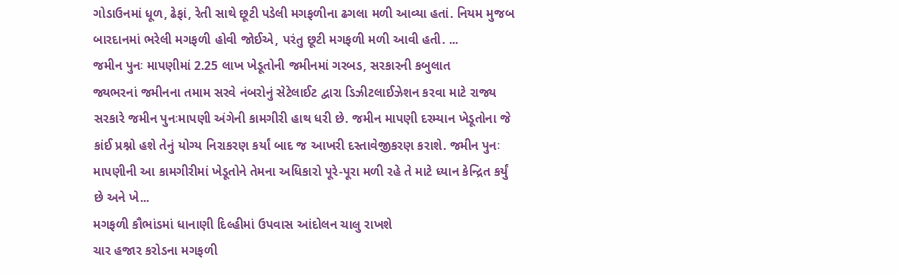ગોડાઉનમાં ધૂળ, ઢેફાં, રેતી સાથે છૂટી પડેલી મગફળીના ઢગલા મળી આવ્યા હતાં. નિયમ મુજબ બારદાનમાં ભરેલી મગફળી હોવી જોઈએ, પરંતુ છૂટી મગફળી મળી આવી હતી. ...
જમીન પુનઃ માપણીમાં 2.25 લાખ ખેડૂતોની જમીનમાં ગરબડ, સરકારની કબુલાત
જ્યભરનાં જમીનના તમામ સરવે નંબરોનું સેટેલાઈટ દ્વારા ડિઝીટલાઈઝેશન કરવા માટે રાજ્ય સરકારે જમીન પુનઃમાપણી અંગેની કામગીરી હાથ ધરી છે. જમીન માપણી દરમ્યાન ખેડૂતોના જે કાંઈ પ્રશ્નો હશે તેનું યોગ્ય નિરાકરણ કર્યાં બાદ જ આખરી દસ્તાવેજીકરણ કરાશે. જમીન પુનઃ માપણીની આ કામગીરીમાં ખેડૂતોને તેમના અધિકારો પૂરે-પૂરા મળી રહે તે માટે ધ્યાન કેન્દ્રિત કર્યું છે અને ખે...
મગફળી કૌભાંડમાં ધાનાણી દિલ્હીમાં ઉપવાસ આંદોલન ચાલુ રાખશે
ચાર હજાર કરોડના મગફળી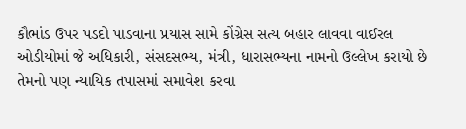કૌભાંડ ઉપર પડદો પાડવાના પ્રયાસ સામે કોંગ્રેસ સત્ય બહાર લાવવા વાઈરલ ઓડીયોમાં જે અધિકારી, સંસદસભ્ય, મંત્રી, ધારાસભ્યના નામનો ઉલ્લેખ કરાયો છે તેમનો પણ ન્યાયિક તપાસમાં સમાવેશ કરવા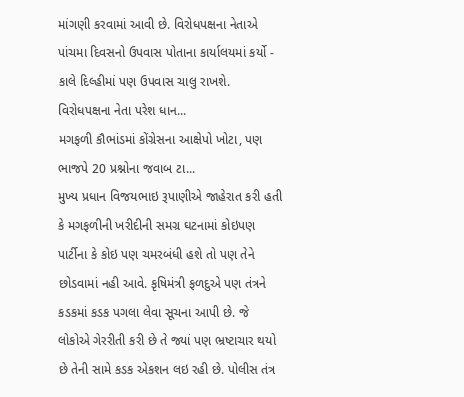માંગણી કરવામાં આવી છે. વિરોધપક્ષના નેતાએ પાંચમા દિવસનો ઉપવાસ પોતાના કાર્યાલયમાં કર્યો - કાલે દિલ્હીમાં પણ ઉપવાસ ચાલુ રાખશે.
વિરોધપક્ષના નેતા પરેશ ધાન...
મગફળી કૌભાંડમાં કોંગ્રેસના આક્ષેપો ખોટા, પણ ભાજપે 20 પ્રશ્નોના જવાબ ટા...
મુખ્ય પ્રધાન વિજયભાઇ રૂપાણીએ જાહેરાત કરી હતી કે મગફળીની ખરીદીની સમગ્ર ઘટનામાં કોઇપણ પાર્ટીના કે કોઇ પણ ચમરબંધી હશે તો પણ તેને છોડવામાં નહી આવે. કૃષિમંત્રી ફળદુએ પણ તંત્રને કડકમાં કડક પગલા લેવા સૂચના આપી છે. જે લોકોએ ગેરરીતી કરી છે તે જ્યાં પણ ભ્રષ્ટાચાર થયો છે તેની સામે કડક એકશન લઇ રહી છે. પોલીસ તંત્ર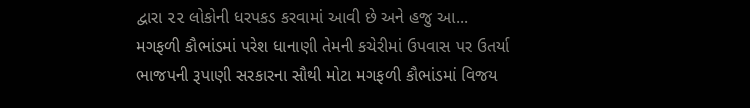દ્વારા ૨૨ લોકોની ધરપકડ કરવામાં આવી છે અને હજુ આ...
મગફળી કૌભાંડમાં પરેશ ધાનાણી તેમની કચેરીમાં ઉપવાસ પર ઉતર્યા
ભાજપની રૂપાણી સરકારના સૌથી મોટા મગફળી કૌભાંડમાં વિજય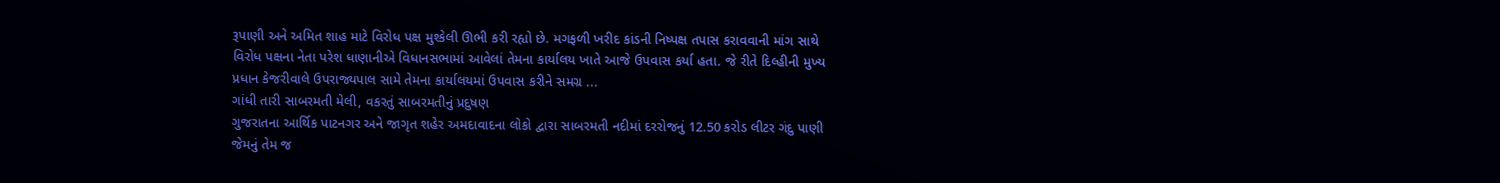રૂપાણી અને અમિત શાહ માટે વિરોધ પક્ષ મુશ્કેલી ઊભી કરી રહ્યો છે. મગફળી ખરીદ કાંડની નિષ્પક્ષ તપાસ કરાવવાની માંગ સાથે વિરોધ પક્ષના નેતા પરેશ ધાણાનીએ વિધાનસભામાં આવેલાં તેમના કાર્યાલય ખાતે આજે ઉપવાસ કર્યા હતા. જે રીતે દિલ્હીની મુખ્ય પ્રધાન કેજરીવાલે ઉપરાજ્યપાલ સામે તેમના કાર્યાલયમાં ઉપવાસ કરીને સમગ્ર ...
ગાંધી તારી સાબરમતી મેલી, વકરતું સાબરમતીનું પ્રદુષણ
ગુજરાતના આર્થિક પાટનગર અને જાગૃત શહેર અમદાવાદના લોકો દ્વારા સાબરમતી નદીમાં દરરોજનું 12.50 કરોડ લીટર ગંદુ પાણી જેમનું તેમ જ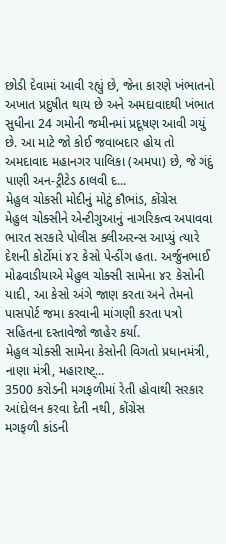છોડી દેવામાં આવી રહ્યું છે, જેના કારણે ખંભાતનો અખાત પ્રદુષીત થાય છે અને અમદાવાદથી ખંભાત સુધીના 24 ગમોની જમીનમાં પ્રદૂષણ આવી ગયું છે. આ માટે જો કોઈ જવાબદાર હોય તો અમદાવાદ મહાનગર પાલિકા (અમપા) છે, જે ગંદું પાણી અન-ટ્રીટેડ ઠાલવી દ...
મેહુલ ચોકસી મોદીનું મોટું કૌભાંડ, કોંગ્રેસ
મેહુલ ચોક્સીને એન્ટીગુઆનું નાગરિકત્વ અપાવવા ભારત સરકારે પોલીસ ક્લીઅરન્સ આપ્યું ત્યારે દેશની કોર્ટોમાં ૪૨ કેસો પેન્ડીંગ હતા. અર્જુનભાઈ મોઢવાડીયાએ મેહુલ ચોક્સી સામેના ૪૨ કેસોની યાદી, આ કેસો અંગે જાણ કરતા અને તેમનો પાસપોર્ટ જમા કરવાની માંગણી કરતા પત્રો સહિતના દસ્તાવેજો જાહેર કર્યા.
મેહુલ ચોક્સી સામેના કેસોની વિગતો પ્રધાનમંત્રી, નાણા મંત્રી, મહારાષ્ટ્...
3500 કરોડની મગફળીમાં રેતી હોવાથી સરકાર આંદોલન કરવા દેતી નથી, કોંગ્રેસ
મગફળી કાંડની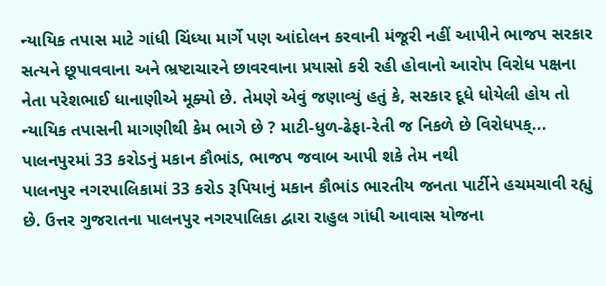ન્યાયિક તપાસ માટે ગાંધી ચિંધ્યા માર્ગે પણ આંદોલન કરવાની મંજૂરી નહીં આપીને ભાજપ સરકાર સત્યને છૂપાવવાના અને ભ્રષ્ટાચારને છાવરવાના પ્રયાસો કરી રહી હોવાનો આરોપ વિરોધ પક્ષના નેતા પરેશભાઈ ધાનાણીએ મૂક્યો છે. તેમણે એવું જણાવ્યું હતું કે, સરકાર દૂધે ધોયેલી હોય તો ન્યાયિક તપાસની માગણીથી કેમ ભાગે છે ? માટી-ધુળ-ઢેફા-રેતી જ નિકળે છે વિરોધપક્...
પાલનપુરમાં 33 કરોડનું મકાન કૌભાંડ, ભાજપ જવાબ આપી શકે તેમ નથી
પાલનપુર નગરપાલિકામાં 33 કરોડ રૂપિયાનું મકાન કૌભાંડ ભારતીય જનતા પાર્ટીને હચમચાવી રહ્યું છે. ઉત્તર ગુજરાતના પાલનપુર નગરપાલિકા દ્વારા રાહુલ ગાંધી આવાસ યોજના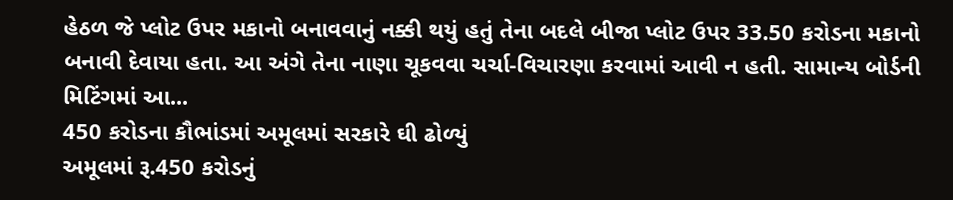હેઠળ જે પ્લોટ ઉપર મકાનો બનાવવાનું નક્કી થયું હતું તેના બદલે બીજા પ્લોટ ઉપર 33.50 કરોડના મકાનો બનાવી દેવાયા હતા. આ અંગે તેના નાણા ચૂકવવા ચર્ચા-વિચારણા કરવામાં આવી ન હતી. સામાન્ય બોર્ડની મિટિંગમાં આ...
450 કરોડના કૌભાંડમાં અમૂલમાં સરકારે ઘી ઢોળ્યું
અમૂલમાં રૂ.450 કરોડનું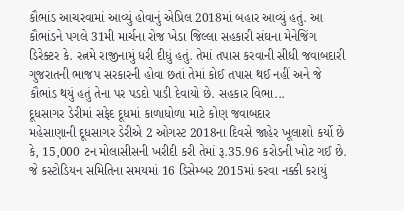કૌભાંડ આચરવામાં આવ્યું હોવાનું એપ્રિલ 2018માં બહાર આવ્યું હતું. આ કૌભાંડને પગલે 31મી માર્ચના રોજ ખેડા જિલ્લા સહકારી સંઘના મેનેજિંગ ડિરેક્ટર કે. રત્નમે રાજીનામું ધરી દીધું હતું. તેમાં તપાસ કરવાની સીધી જવાબદારી ગુજરાતની ભાજપ સરકારની હોવા છતાં તેમાં કોઈ તપાસ થઈ નહીં અને જે કૌભાંડ થયું હતું તેના પર પડદો પાડી દેવાયો છે. સહકાર વિભા...
દૂધસાગર ડેરીમાં સફેદ દૂધમાં કાળાધોળા માટે કોણ જવાબદાર
મહેસાણાની દૂધસાગર ડેરીએ 2 ઓગસ્ટ 2018ના દિવસે જાહેર ખૂલાશો કર્યો છે કે, 15,000 ટન મોલાસીસની ખરીદી કરી તેમાં રૂ.35.96 કરોડની ખોટ ગઈ છે. જે કસ્ટોડિયન સમિતિના સમયમાં 16 ડિસેમ્બર 2015માં કરવા નક્કી કરાયું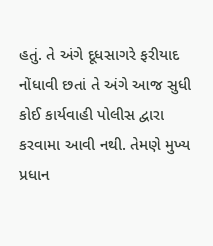હતું. તે અંગે દૂધસાગરે ફરીયાદ નોંધાવી છતાં તે અંગે આજ સુધી કોઈ કાર્યવાહી પોલીસ દ્વારા કરવામા આવી નથી. તેમણે મુખ્ય પ્રધાન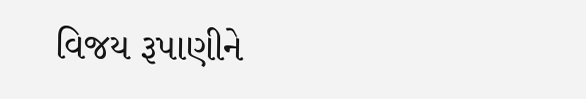વિજય રૂપાણીને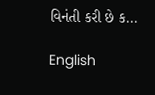વિનંતી કરી છે ક...

English